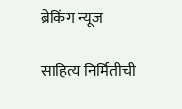ब्रेकिंग न्यूज

साहित्य निर्मितीची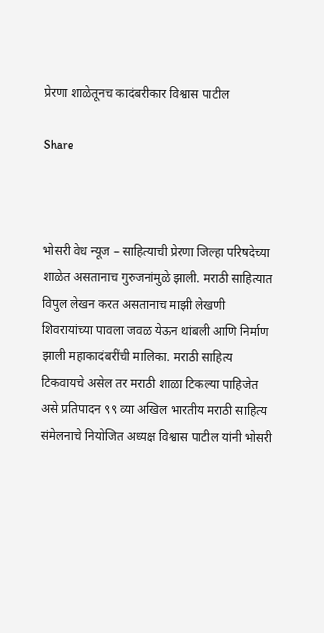प्रेरणा शाळेतूनच कादंबरीकार विश्वास पाटील

Share



भोसरी वेध न्यूज – साहित्याची प्रेरणा जिल्हा परिषदेच्या शाळेत असतानाच गुरुजनांमुळे झाली. मराठी साहित्यात विपुल लेखन करत असतानाच माझी लेखणी शिवरायांच्या पावला जवळ येऊन थांबली आणि निर्माण झाली महाकादंबरींची मालिका. मराठी साहित्य टिकवायचे असेल तर मराठी शाळा टिकल्या पाहिजेत असे प्रतिपादन ९९ व्या अखिल भारतीय मराठी साहित्य संमेलनाचे नियोजित अध्यक्ष विश्वास पाटील यांनी भोसरी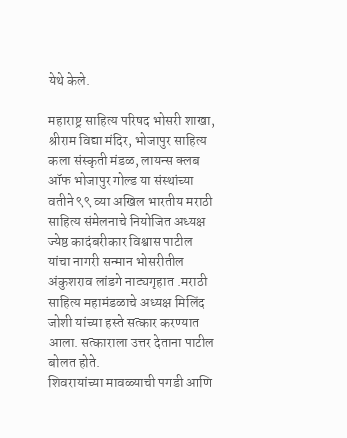येथे केले.

महाराष्ट्र साहित्य परिषद भोसरी शाखा, श्रीराम विद्या मंदिर, भोजापुर साहित्य कला संस्कृती मंडळ, लायन्स क्लब ऑफ भोजापुर गोल्ड या संस्थांच्या वतीने ९९ व्या अखिल भारतीय मराठी साहित्य संमेलनाचे नियोजित अध्यक्ष ज्येष्ठ कादंबरीकार विश्वास पाटील यांचा नागरी सन्मान भोसरीतील अंकुशराव लांडगे नाट्यगृहात .मराठी साहित्य महामंडळाचे अध्यक्ष मिलिंद जोशी यांच्या हस्ते सत्कार करण्यात आला. सत्काराला उत्तर देताना पाटील बोलत होते.
शिवरायांच्या मावळ्याची पगडी आणि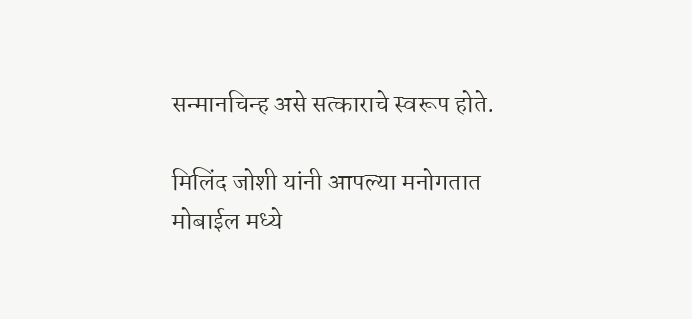सन्मानचिन्ह असे सत्काराचे स्वरूप होते.

मिलिंद जोशी यांनी आपल्या मनोगतात मोबाईल मध्ये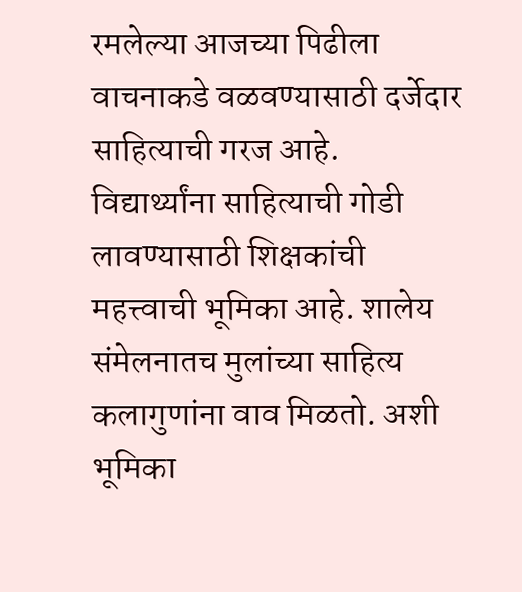रमलेल्या आजच्या पिढीला वाचनाकडे वळवण्यासाठी दर्जेदार साहित्याची गरज आहे. विद्यार्थ्यांना साहित्याची गोडी लावण्यासाठी शिक्षकांची महत्त्वाची भूमिका आहे. शालेय संमेलनातच मुलांच्या साहित्य कलागुणांना वाव मिळतो. अशी भूमिका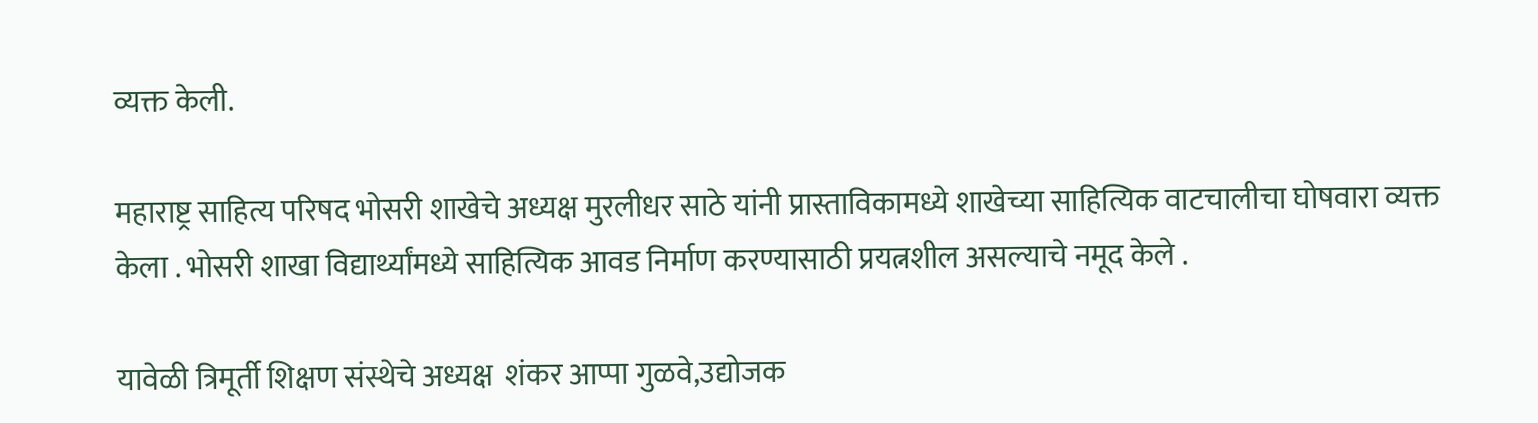व्यक्त केली.

महाराष्ट्र साहित्य परिषद भोसरी शाखेचे अध्यक्ष मुरलीधर साठे यांनी प्रास्ताविकामध्ये शाखेच्या साहित्यिक वाटचालीचा घोषवारा व्यक्त केला . भोसरी शाखा विद्यार्थ्यांमध्ये साहित्यिक आवड निर्माण करण्यासाठी प्रयत्नशील असल्याचे नमूद केले .

यावेळी त्रिमूर्ती शिक्षण संस्थेचे अध्यक्ष  शंकर आप्पा गुळवे,उद्योजक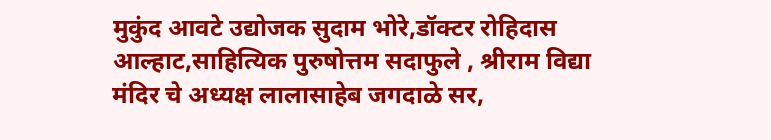मुकुंद आवटे उद्योजक सुदाम भोरे,डॉक्टर रोहिदास आल्हाट,साहित्यिक पुरुषोत्तम सदाफुले , श्रीराम विद्या मंदिर चे अध्यक्ष लालासाहेब जगदाळे सर,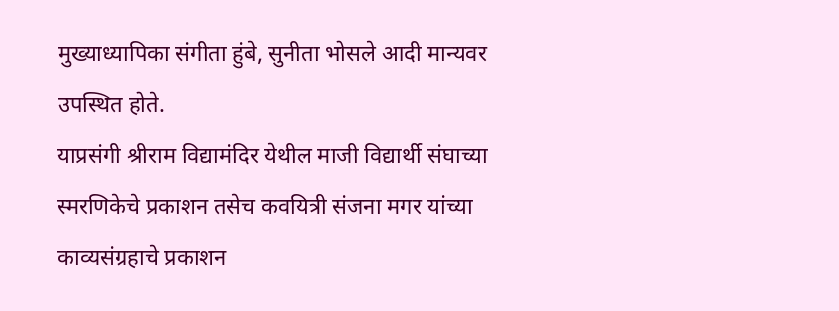मुख्याध्यापिका संगीता हुंबे, सुनीता भोसले आदी मान्यवर उपस्थित होते.
याप्रसंगी श्रीराम विद्यामंदिर येथील माजी विद्यार्थी संघाच्या स्मरणिकेचे प्रकाशन तसेच कवयित्री संजना मगर यांच्या काव्यसंग्रहाचे प्रकाशन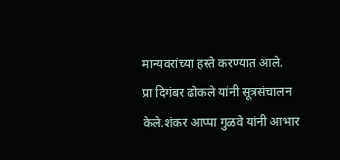मान्यवरांच्या हस्ते करण्यात आले.
प्रा दिगंबर ढोकले यांनी सूत्रसंचालन केले.शंकर आप्पा गुळवे यांनी आभार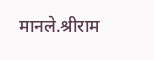मानले.श्रीराम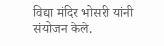विद्या मंदिर भोसरी यांनी संयोजन केले.